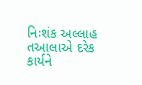નિઃશંક અલ્લાહ તઆલાએ દરેક કાર્યને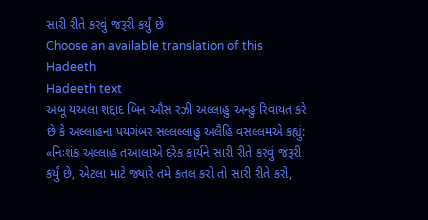સારી રીતે કરવું જરૂરી કર્યું છે
Choose an available translation of this Hadeeth
Hadeeth text
અબૂ યઅલા શદ્દાદ બિન ઔસ રઝી અલ્લાહુ અન્હુ રિવાયત કરે છે કે અલ્લાહના પયગંબર સલ્લલ્લાહુ અલૈહિ વસલ્લમએ કહ્યું: «નિઃશંક અલ્લાહ તઆલાએ દરેક કાર્યને સારી રીતે કરવું જરૂરી કર્યું છે, એટલા માટે જ્યારે તમે કતલ કરો તો સારી રીતે કરો,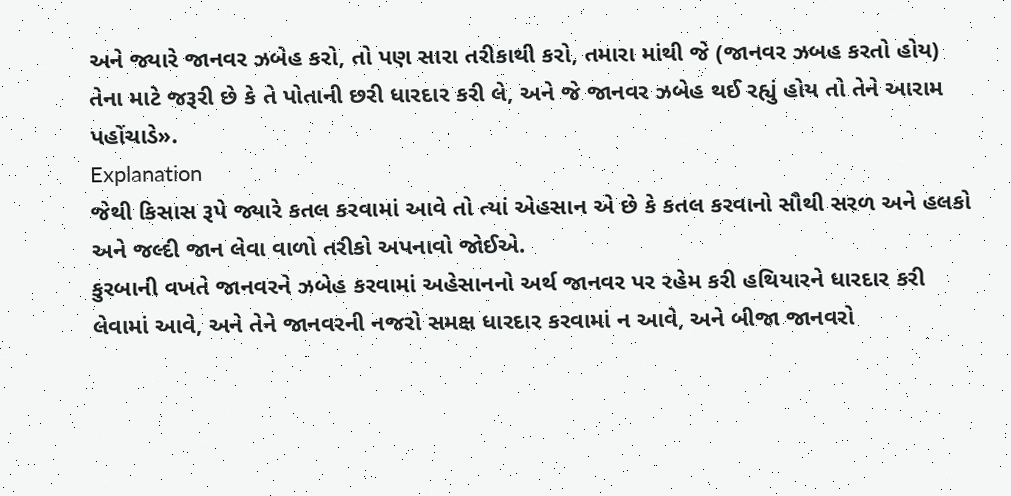અને જ્યારે જાનવર ઝબેહ કરો, તો પણ સારા તરીકાથી કરો, તમારા માંથી જે (જાનવર ઝબહ કરતો હોય) તેના માટે જરૂરી છે કે તે પોતાની છરી ધારદાર કરી લે, અને જે જાનવર ઝબેહ થઈ રહ્યું હોય તો તેને આરામ પહોંચાડે».
Explanation
જેથી કિસાસ રૂપે જ્યારે કતલ કરવામાં આવે તો ત્યાં એહસાન એ છે કે કતલ કરવાનો સૌથી સરળ અને હલકો અને જલ્દી જાન લેવા વાળો તરીકો અપનાવો જોઈએ.
કુરબાની વખતે જાનવરને ઝબેહ કરવામાં અહેસાનનો અર્થ જાનવર પર રહેમ કરી હથિયારને ધારદાર કરી લેવામાં આવે, અને તેને જાનવરની નજરો સમક્ષ ધારદાર કરવામાં ન આવે, અને બીજા જાનવરો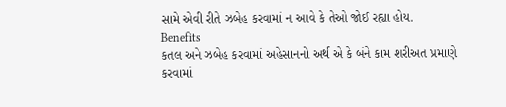સામે એવી રીતે ઝબેહ કરવામાં ન આવે કે તેઓ જોઈ રહ્યા હોય.
Benefits
કતલ અને ઝબેહ કરવામાં અહેસાનનો અર્થ એ કે બંને કામ શરીઅત પ્રમાણે કરવામાં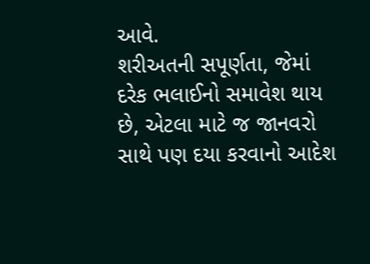આવે.
શરીઅતની સપૂર્ણતા, જેમાં દરેક ભલાઈનો સમાવેશ થાય છે, એટલા માટે જ જાનવરો સાથે પણ દયા કરવાનો આદેશ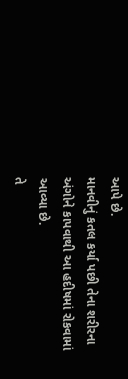આપે છે.
માનવીનું કતલ કર્યા પછી તેના શરીરના અંગોને કાપવાથી આ હદીષમાં રોકવામાં આવ્યા છે.
તે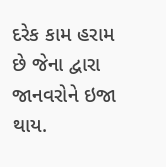દરેક કામ હરામ છે જેના દ્વારા જાનવરોને ઇજા થાય.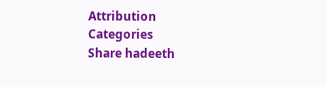Attribution
Categories
Share hadeeth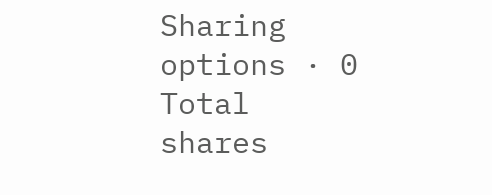Sharing options · 0 Total shares